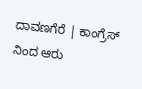ದಾವಣಗೆರೆ | ಕಾಂಗ್ರೆಸ್ ನಿಂದ ಆರು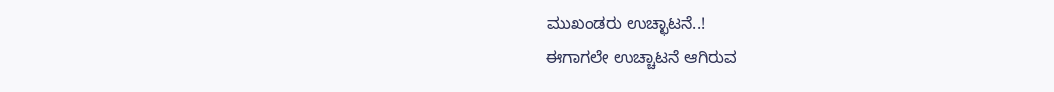ಮುಖಂಡರು ಉಚ್ಛಾಟನೆ..!
ಈಗಾಗಲೇ ಉಚ್ಚಾಟನೆ ಆಗಿರುವ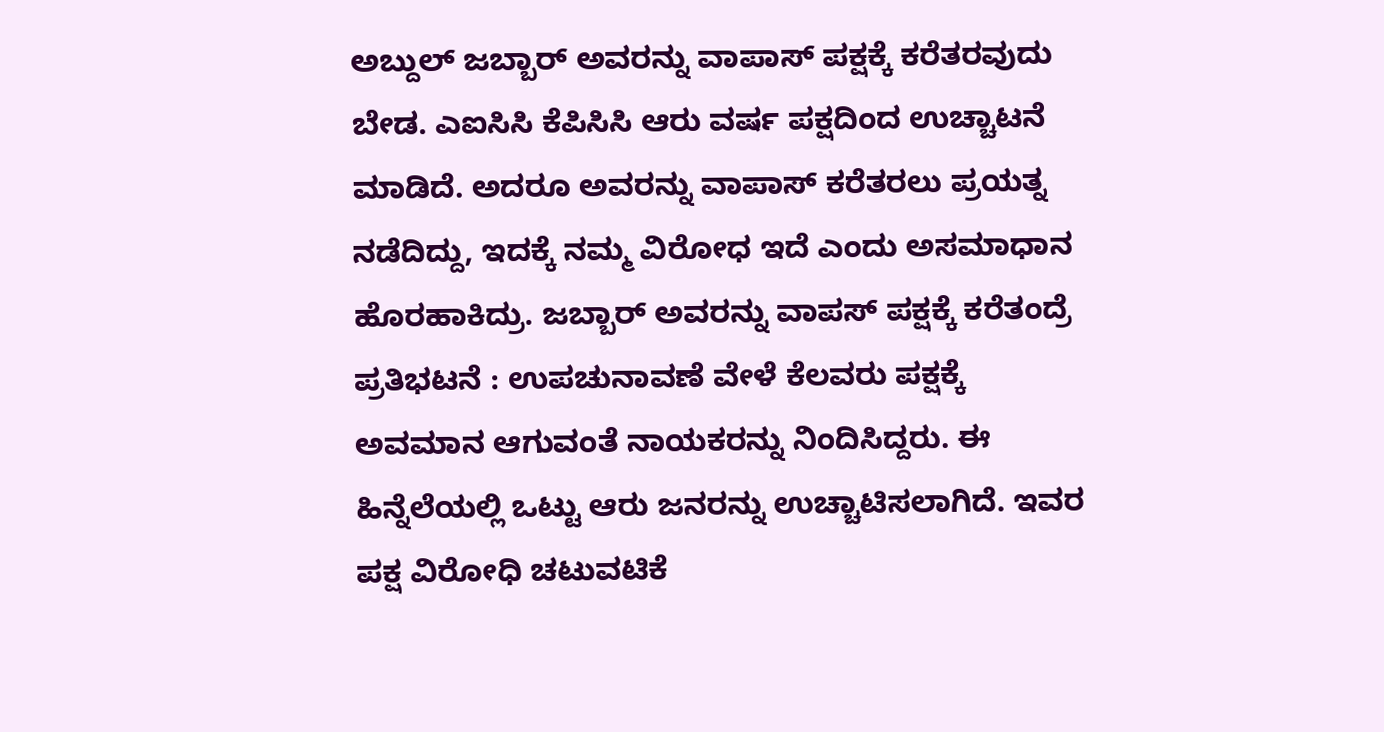ಅಬ್ದುಲ್ ಜಬ್ಬಾರ್ ಅವರನ್ನು ವಾಪಾಸ್ ಪಕ್ಷಕ್ಕೆ ಕರೆತರವುದು ಬೇಡ. ಎಐಸಿಸಿ ಕೆಪಿಸಿಸಿ ಆರು ವರ್ಷ ಪಕ್ಷದಿಂದ ಉಚ್ಚಾಟನೆ ಮಾಡಿದೆ. ಅದರೂ ಅವರನ್ನು ವಾಪಾಸ್ ಕರೆತರಲು ಪ್ರಯತ್ನ ನಡೆದಿದ್ದು, ಇದಕ್ಕೆ ನಮ್ಮ ವಿರೋಧ ಇದೆ ಎಂದು ಅಸಮಾಧಾನ ಹೊರಹಾಕಿದ್ರು. ಜಬ್ಬಾರ್ ಅವರನ್ನು ವಾಪಸ್ ಪಕ್ಷಕ್ಕೆ ಕರೆತಂದ್ರೆ ಪ್ರತಿಭಟನೆ : ಉಪಚುನಾವಣೆ ವೇಳೆ ಕೆಲವರು ಪಕ್ಷಕ್ಕೆ ಅವಮಾನ ಆಗುವಂತೆ ನಾಯಕರನ್ನು ನಿಂದಿಸಿದ್ದರು. ಈ ಹಿನ್ನೆಲೆಯಲ್ಲಿ ಒಟ್ಟು ಆರು ಜನರನ್ನು ಉಚ್ಚಾಟಿಸಲಾಗಿದೆ. ಇವರ ಪಕ್ಷ ವಿರೋಧಿ ಚಟುವಟಿಕೆ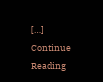[…]
Continue Reading